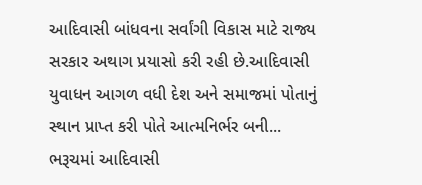આદિવાસી બાંધવના સર્વાંગી વિકાસ માટે રાજ્ય સરકાર અથાગ પ્રયાસો કરી રહી છે.આદિવાસી યુવાધન આગળ વધી દેશ અને સમાજમાં પોતાનું સ્થાન પ્રાપ્ત કરી પોતે આત્મનિર્ભર બની...
ભરૂચમાં આદિવાસી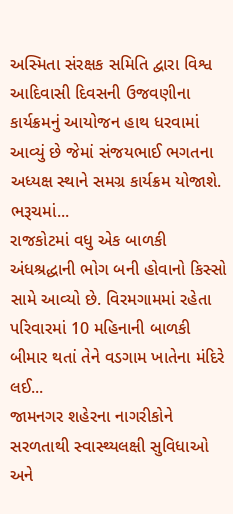અસ્મિતા સંરક્ષક સમિતિ દ્વારા વિશ્વ આદિવાસી દિવસની ઉજવણીના કાર્યક્રમનું આયોજન હાથ ધરવામાં આવ્યું છે જેમાં સંજયભાઈ ભગતના અધ્યક્ષ સ્થાને સમગ્ર કાર્યક્રમ યોજાશે. ભરૂચમાં...
રાજકોટમાં વધુ એક બાળકી અંધશ્રદ્ધાની ભોગ બની હોવાનો કિસ્સો સામે આવ્યો છે. વિરમગામમાં રહેતા પરિવારમાં 10 મહિનાની બાળકી બીમાર થતાં તેને વડગામ ખાતેના મંદિરે લઈ...
જામનગર શહેરના નાગરીકોને સરળતાથી સ્વાસ્થ્યલક્ષી સુવિધાઓ અને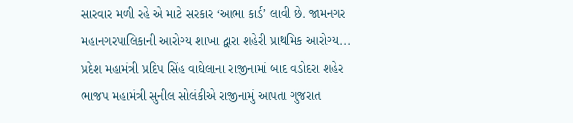સારવાર મળી રહે એ માટે સરકાર ‘આભા કાર્ડ’ લાવી છે. જામનગર મહાનગરપાલિકાની આરોગ્ય શાખા દ્વારા શહેરી પ્રાથમિક આરોગ્ય...
પ્રદેશ મહામંત્રી પ્રદિપ સિંહ વાઘેલાના રાજીનામાં બાદ વડોદરા શહેર ભાજપ મહામંત્રી સુનીલ સોલંકીએ રાજીનામું આપતા ગુજરાત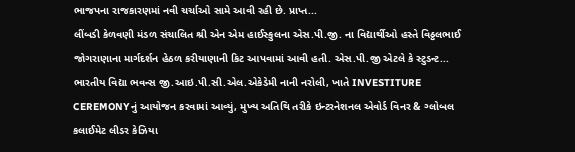ભાજપના રાજકારણમાં નવી ચર્ચાઓ સામે આવી રહી છે. પ્રાપ્ત...
લીંબડી કેળવણી મંડળ સંચાલિત શ્રી એન એમ હાઈસ્કુલના એસ.પી.જી. ના વિદ્યાર્થીઓ હસ્તે વિઠ્ઠલભાઈ જોગરાણાના માર્ગદર્શન હેઠળ કરીયાણાની કિટ આપવામાં આવી હતી. એસ.પી.જી એટલે કે સ્ટુડન્ટ...
ભારતીય વિદ્યા ભવન્સ જી.આઇ.પી.સી.એલ.એકેડેમી નાની નરોલી, ખાતે INVESTITURE CEREMONYનું આયોજન કરવામાં આવ્યું, મુખ્ય અતિથિ તરીકે ઇન્ટરનેશનલ એવોર્ડ વિનર & ગ્લોબલ કલાઈમેટ લીડર કેઝિયા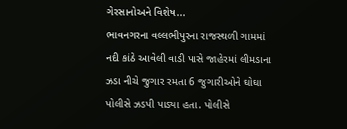ગેરસાનોઅને વિશેષ...
ભાવનગરના વલ્લભીપુરના રાજસ્થળી ગામમાં નદી કાંઠે આવેલી વાડી પાસે જાહેરમાં લીમડાના ઝડા નીચે જુગાર રમતા 6 જુગારીઓને ઘોઘા પોલીસે ઝડપી પાડ્યા હતા. પોલીસે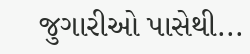જુગારીઓ પાસેથી...